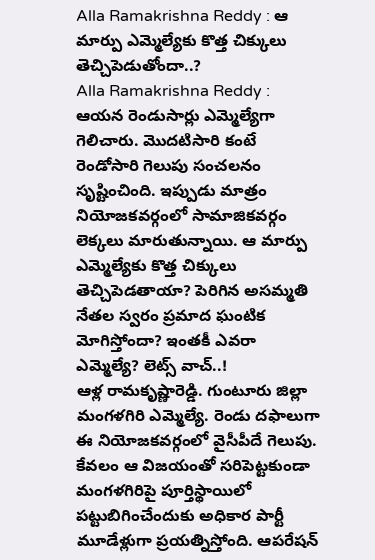Alla Ramakrishna Reddy : ఆ మార్పు ఎమ్మెల్యేకు కొత్త చిక్కులు తెచ్చిపెడుతోందా..?
Alla Ramakrishna Reddy : ఆయన రెండుసార్లు ఎమ్మెల్యేగా గెలిచారు. మొదటిసారి కంటే రెండోసారి గెలుపు సంచలనం సృష్టించింది. ఇప్పుడు మాత్రం నియోజకవర్గంలో సామాజికవర్గం లెక్కలు మారుతున్నాయి. ఆ మార్పు ఎమ్మెల్యేకు కొత్త చిక్కులు తెచ్చిపెడతాయా? పెరిగిన అసమ్మతి నేతల స్వరం ప్రమాద ఘంటిక మోగిస్తోందా? ఇంతకీ ఎవరా ఎమ్మెల్యే? లెట్స్ వాచ్..!
ఆళ్ల రామకృష్ణారెడ్డి. గుంటూరు జిల్లా మంగళగిరి ఎమ్మెల్యే. రెండు దఫాలుగా ఈ నియోజకవర్గంలో వైసీపీదే గెలుపు. కేవలం ఆ విజయంతో సరిపెట్టకుండా మంగళగిరిపై పూర్తిస్థాయిలో పట్టుబిగించేందుకు అధికార పార్టీ మూడేళ్లుగా ప్రయత్నిస్తోంది. ఆపరేషన్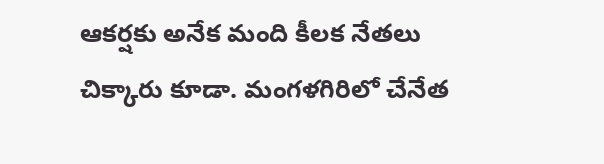ఆకర్షకు అనేక మంది కీలక నేతలు చిక్కారు కూడా. మంగళగిరిలో చేనేత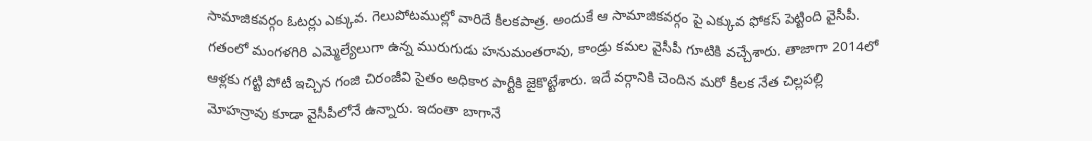సామాజికవర్గం ఓటర్లు ఎక్కువ. గెలుపోటముల్లో వారిదే కీలకపాత్ర. అందుకే ఆ సామాజికవర్గం పై ఎక్కువ ఫోకస్ పెట్టింది వైసీపీ. గతంలో మంగళగిరి ఎమ్మెల్యేలుగా ఉన్న మురుగుడు హనుమంతరావు, కాండ్రు కమల వైసీపీ గూటికి వచ్చేశారు. తాజాగా 2014లో ఆళ్లకు గట్టి పోటీ ఇచ్చిన గంజి చిరంజీవి సైతం అధికార పార్టీకి జైకొట్టేశారు. ఇదే వర్గానికి చెందిన మరో కీలక నేత చిల్లపల్లి మోహన్రావు కూడా వైసీపీలోనే ఉన్నారు. ఇదంతా బాగానే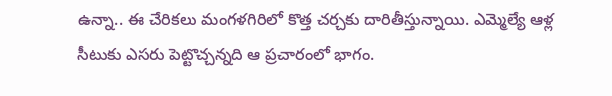ఉన్నా.. ఈ చేరికలు మంగళగిరిలో కొత్త చర్చకు దారితీస్తున్నాయి. ఎమ్మెల్యే ఆళ్ల సీటుకు ఎసరు పెట్టొచ్చన్నది ఆ ప్రచారంలో భాగం.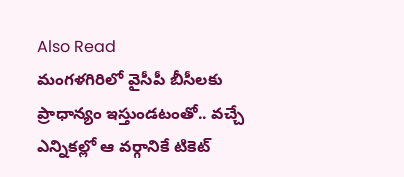Also Read
మంగళగిరిలో వైసీపీ బీసీలకు ప్రాధాన్యం ఇస్తుండటంతో.. వచ్చే ఎన్నికల్లో ఆ వర్గానికే టికెట్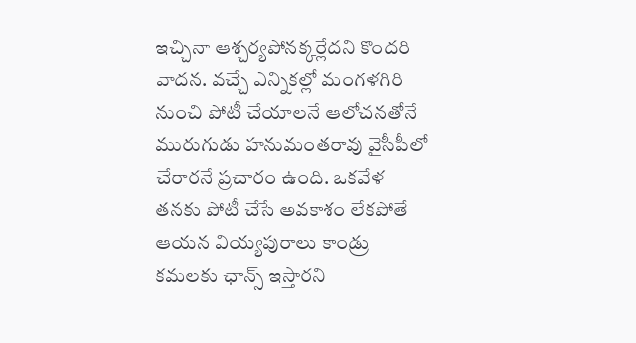ఇచ్చినా ఆశ్చర్యపోనక్కర్లేదని కొందరి వాదన. వచ్చే ఎన్నికల్లో మంగళగిరి నుంచి పోటీ చేయాలనే ఆలోచనతోనే మురుగుడు హనుమంతరావు వైసీపీలో చేరారనే ప్రచారం ఉంది. ఒకవేళ తనకు పోటీ చేసే అవకాశం లేకపోతే ఆయన వియ్యపురాలు కాండ్రు కమలకు ఛాన్స్ ఇస్తారని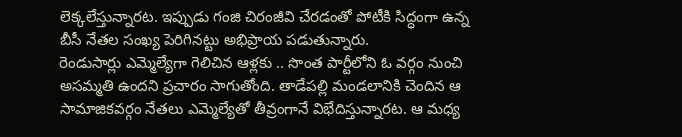లెక్కలేస్తున్నారట. ఇప్పుడు గంజి చిరంజీవి చేరడంతో పోటీకి సిద్ధంగా ఉన్న బీసీ నేతల సంఖ్య పెరిగినట్టు అభిప్రాయ పడుతున్నారు.
రెండుసార్లు ఎమ్మెల్యేగా గెలిచిన ఆళ్లకు .. సొంత పార్టీలోని ఓ వర్గం నుంచి అసమ్మతి ఉందని ప్రచారం సాగుతోంది. తాడేపల్లి మండలానికి చెందిన ఆ సామాజికవర్గం నేతలు ఎమ్మెల్యేతో తీవ్రంగానే విభేదిస్తున్నారట. ఆ మధ్య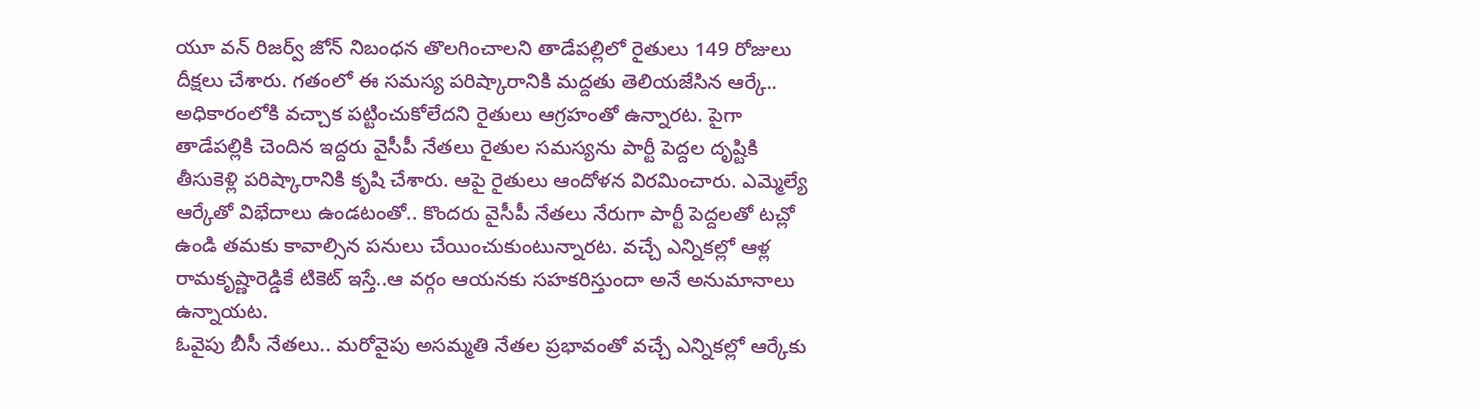యూ వన్ రిజర్వ్ జోన్ నిబంధన తొలగించాలని తాడేపల్లిలో రైతులు 149 రోజులు దీక్షలు చేశారు. గతంలో ఈ సమస్య పరిష్కారానికి మద్దతు తెలియజేసిన ఆర్కే.. అధికారంలోకి వచ్చాక పట్టించుకోలేదని రైతులు ఆగ్రహంతో ఉన్నారట. పైగా తాడేపల్లికి చెందిన ఇద్దరు వైసీపీ నేతలు రైతుల సమస్యను పార్టీ పెద్దల దృష్టికి తీసుకెళ్లి పరిష్కారానికి కృషి చేశారు. ఆపై రైతులు ఆందోళన విరమించారు. ఎమ్మెల్యే ఆర్కేతో విభేదాలు ఉండటంతో.. కొందరు వైసీపీ నేతలు నేరుగా పార్టీ పెద్దలతో టచ్లో ఉండి తమకు కావాల్సిన పనులు చేయించుకుంటున్నారట. వచ్చే ఎన్నికల్లో ఆళ్ల రామకృష్ణారెడ్డికే టికెట్ ఇస్తే..ఆ వర్గం ఆయనకు సహకరిస్తుందా అనే అనుమానాలు ఉన్నాయట.
ఓవైపు బీసీ నేతలు.. మరోవైపు అసమ్మతి నేతల ప్రభావంతో వచ్చే ఎన్నికల్లో ఆర్కేకు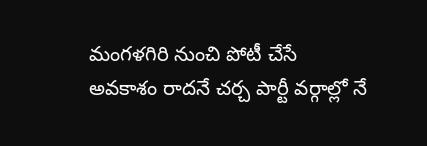మంగళగిరి నుంచి పోటీ చేసే అవకాశం రాదనే చర్చ పార్టీ వర్గాల్లో నే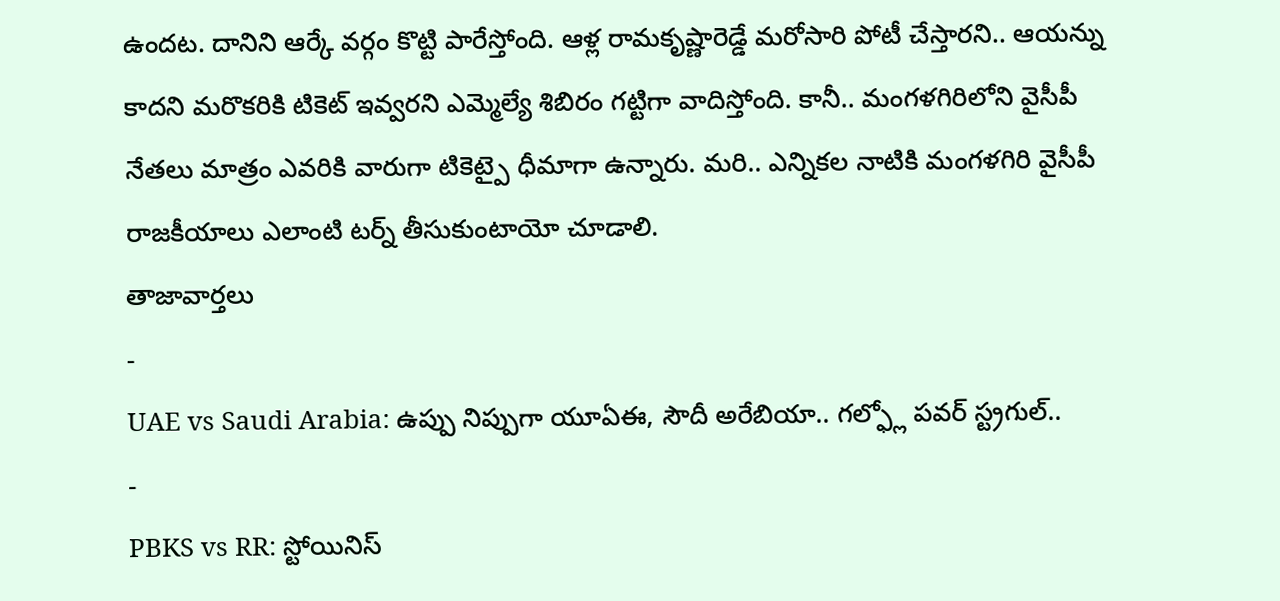ఉందట. దానిని ఆర్కే వర్గం కొట్టి పారేస్తోంది. ఆళ్ల రామకృష్ణారెడ్డే మరోసారి పోటీ చేస్తారని.. ఆయన్ను కాదని మరొకరికి టికెట్ ఇవ్వరని ఎమ్మెల్యే శిబిరం గట్టిగా వాదిస్తోంది. కానీ.. మంగళగిరిలోని వైసీపీ నేతలు మాత్రం ఎవరికి వారుగా టికెట్పై ధీమాగా ఉన్నారు. మరి.. ఎన్నికల నాటికి మంగళగిరి వైసీపీ రాజకీయాలు ఎలాంటి టర్న్ తీసుకుంటాయో చూడాలి.
తాజావార్తలు
-
UAE vs Saudi Arabia: ఉప్పు నిప్పుగా యూఏఈ, సౌదీ అరేబియా.. గల్ఫ్లో పవర్ స్ట్రగుల్..
-
PBKS vs RR: స్టోయినిస్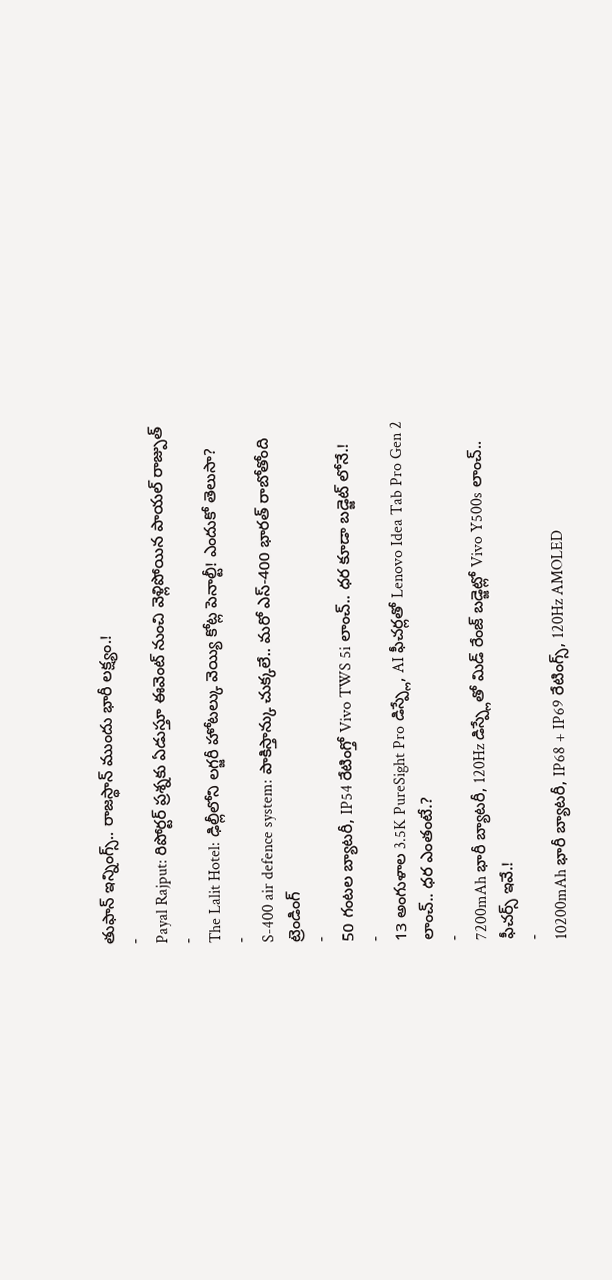తుఫాన్ ఇన్నింగ్స్.. రాజస్థాన్ ముందు భారీ లక్ష్యం.!
-
Payal Rajput: రిపోర్టర్ ప్రశ్నకు ఏడుస్తూ ఈవెంట్ నుంచి వెళ్లిపోయిన పాయల్ రాజ్పుత్
-
The Lalit Hotel: ఢిల్లీలోని లగ్జరీ హోటల్కు వెయ్యి కోట్ల పెనాల్టీ! ఎందుకో తెలుసా?
-
S-400 air defence system: పాకిస్తాన్కు చుక్కలే.. మరో ఎస్-400 భారత్ రాబోతోంది
ట్రెండింగ్
-
50 గంటల బ్యాటరీ, IP54 రేటింగ్తో Vivo TWS 5i లాంచ్.. ధర కూడా బడ్జెట్ లోనే.!
-
13 అంగుళాల 3.5K PureSight Pro డిస్ప్లే, AI ఫీచర్లతో Lenovo Idea Tab Pro Gen 2 లాంచ్.. ధర ఎంతంటే.?
-
7200mAh భారీ బ్యాటరీ, 120Hz డిస్ప్లేతో మిడ్ రేంజ్ బడ్జెట్లో Vivo Y500s లాంచ్.. ఫీచర్స్ ఇవే.!
-
10200mAh భారీ బ్యాటరీ, IP68 + IP69 రేటింగ్స్, 120Hz AMOLED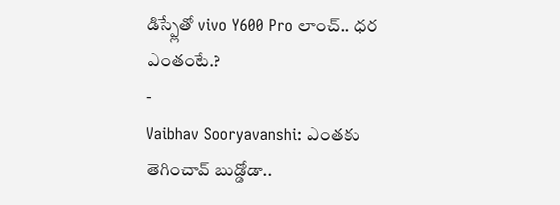డిస్ప్లేతో vivo Y600 Pro లాంచ్.. ధర ఎంతంటే.?
-
Vaibhav Sooryavanshi: ఎంతకు తెగించావ్ బుడ్డోడా..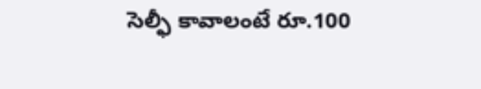సెల్ఫీ కావాలంటే రూ.100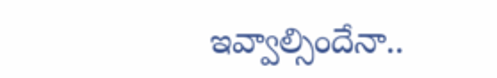ఇవ్వాల్సిందేనా..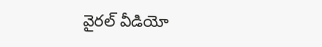వైరల్ వీడియో